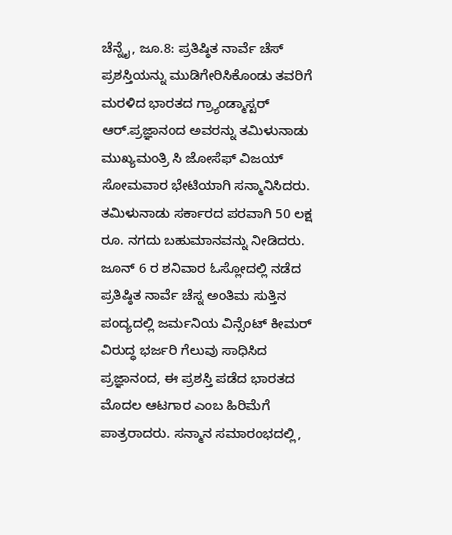ಚೆನ್ನೈ, ಜೂ.8: ಪ್ರತಿಷ್ಠಿತ ನಾರ್ವೆ ಚೆಸ್ ಪ್ರಶಸ್ತಿಯನ್ನು ಮುಡಿಗೇರಿಸಿಕೊಂಡು ತವರಿಗೆ ಮರಳಿದ ಭಾರತದ ಗ್ರ್ಯಾಂಡ್ಮಾಸ್ಟರ್ ಆರ್.ಪ್ರಜ್ಞಾನಂದ ಅವರನ್ನು ತಮಿಳುನಾಡು ಮುಖ್ಯಮಂತ್ರಿ ಸಿ ಜೋಸೆಫ್ ವಿಜಯ್ ಸೋಮವಾರ ಭೇಟಿಯಾಗಿ ಸನ್ಮಾನಿಸಿದರು. ತಮಿಳುನಾಡು ಸರ್ಕಾರದ ಪರವಾಗಿ 50 ಲಕ್ಷ ರೂ. ನಗದು ಬಹುಮಾನವನ್ನು ನೀಡಿದರು.
ಜೂನ್ 6 ರ ಶನಿವಾರ ಓಸ್ಲೋದಲ್ಲಿ ನಡೆದ ಪ್ರತಿಷ್ಠಿತ ನಾರ್ವೆ ಚೆಸ್ನ ಅಂತಿಮ ಸುತ್ತಿನ ಪಂದ್ಯದಲ್ಲಿ ಜರ್ಮನಿಯ ವಿನ್ಸೆಂಟ್ ಕೀಮರ್ ವಿರುದ್ಧ ಭರ್ಜರಿ ಗೆಲುವು ಸಾಧಿಸಿದ ಪ್ರಜ್ಞಾನಂದ, ಈ ಪ್ರಶಸ್ತಿ ಪಡೆದ ಭಾರತದ ಮೊದಲ ಆಟಗಾರ ಎಂಬ ಹಿರಿಮೆಗೆ ಪಾತ್ರರಾದರು. ಸನ್ಮಾನ ಸಮಾರಂಭದಲ್ಲಿ,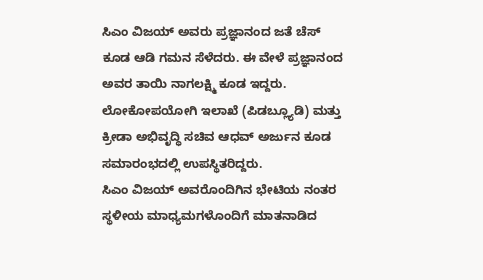ಸಿಎಂ ವಿಜಯ್ ಅವರು ಪ್ರಜ್ಞಾನಂದ ಜತೆ ಚೆಸ್ ಕೂಡ ಆಡಿ ಗಮನ ಸೆಳೆದರು. ಈ ವೇಳೆ ಪ್ರಜ್ಞಾನಂದ ಅವರ ತಾಯಿ ನಾಗಲಕ್ಷ್ಮಿ ಕೂಡ ಇದ್ದರು. ಲೋಕೋಪಯೋಗಿ ಇಲಾಖೆ (ಪಿಡಬ್ಲ್ಯೂಡಿ) ಮತ್ತು ಕ್ರೀಡಾ ಅಭಿವೃದ್ಧಿ ಸಚಿವ ಆಧವ್ ಅರ್ಜುನ ಕೂಡ ಸಮಾರಂಭದಲ್ಲಿ ಉಪಸ್ಥಿತರಿದ್ದರು.
ಸಿಎಂ ವಿಜಯ್ ಅವರೊಂದಿಗಿನ ಭೇಟಿಯ ನಂತರ ಸ್ಥಳೀಯ ಮಾಧ್ಯಮಗಳೊಂದಿಗೆ ಮಾತನಾಡಿದ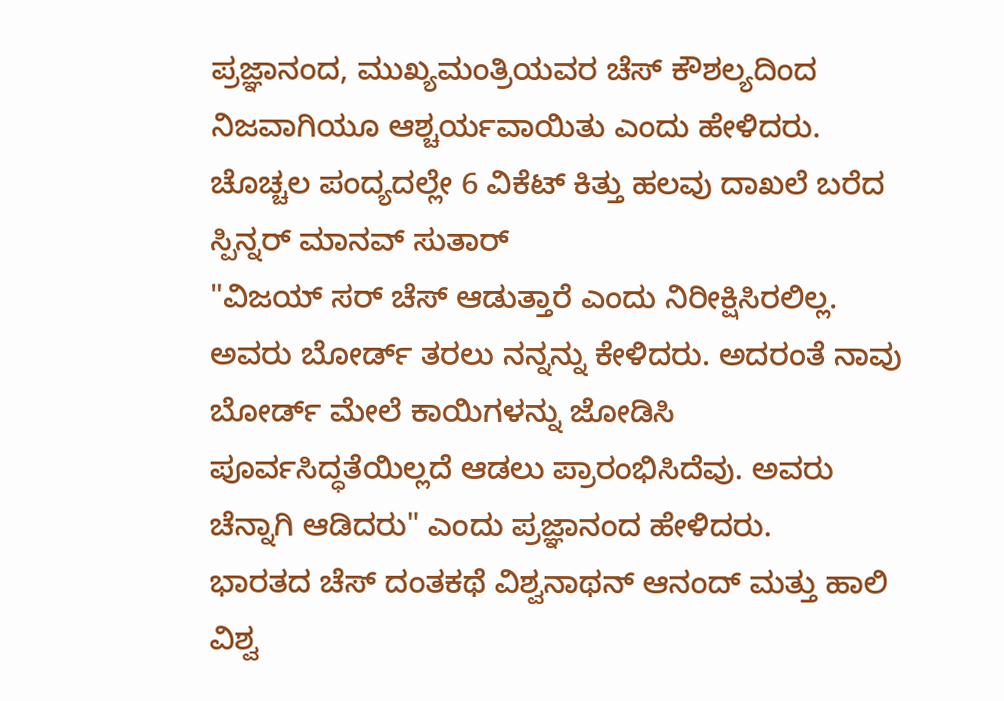ಪ್ರಜ್ಞಾನಂದ, ಮುಖ್ಯಮಂತ್ರಿಯವರ ಚೆಸ್ ಕೌಶಲ್ಯದಿಂದ ನಿಜವಾಗಿಯೂ ಆಶ್ಚರ್ಯವಾಯಿತು ಎಂದು ಹೇಳಿದರು.
ಚೊಚ್ಚಲ ಪಂದ್ಯದಲ್ಲೇ 6 ವಿಕೆಟ್ ಕಿತ್ತು ಹಲವು ದಾಖಲೆ ಬರೆದ ಸ್ಪಿನ್ನರ್ ಮಾನವ್ ಸುತಾರ್
"ವಿಜಯ್ ಸರ್ ಚೆಸ್ ಆಡುತ್ತಾರೆ ಎಂದು ನಿರೀಕ್ಷಿಸಿರಲಿಲ್ಲ. ಅವರು ಬೋರ್ಡ್ ತರಲು ನನ್ನನ್ನು ಕೇಳಿದರು. ಅದರಂತೆ ನಾವು ಬೋರ್ಡ್ ಮೇಲೆ ಕಾಯಿಗಳನ್ನು ಜೋಡಿಸಿ ಪೂರ್ವಸಿದ್ಧತೆಯಿಲ್ಲದೆ ಆಡಲು ಪ್ರಾರಂಭಿಸಿದೆವು. ಅವರು ಚೆನ್ನಾಗಿ ಆಡಿದರು" ಎಂದು ಪ್ರಜ್ಞಾನಂದ ಹೇಳಿದರು.
ಭಾರತದ ಚೆಸ್ ದಂತಕಥೆ ವಿಶ್ವನಾಥನ್ ಆನಂದ್ ಮತ್ತು ಹಾಲಿ ವಿಶ್ವ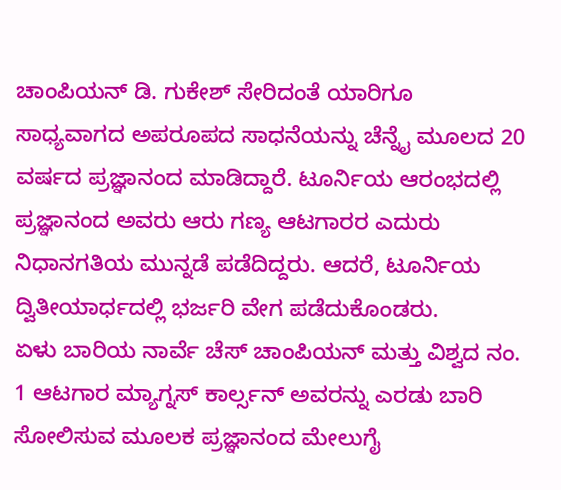ಚಾಂಪಿಯನ್ ಡಿ. ಗುಕೇಶ್ ಸೇರಿದಂತೆ ಯಾರಿಗೂ ಸಾಧ್ಯವಾಗದ ಅಪರೂಪದ ಸಾಧನೆಯನ್ನು ಚೆನ್ನೈ ಮೂಲದ 20 ವರ್ಷದ ಪ್ರಜ್ಞಾನಂದ ಮಾಡಿದ್ದಾರೆ. ಟೂರ್ನಿಯ ಆರಂಭದಲ್ಲಿ ಪ್ರಜ್ಞಾನಂದ ಅವರು ಆರು ಗಣ್ಯ ಆಟಗಾರರ ಎದುರು ನಿಧಾನಗತಿಯ ಮುನ್ನಡೆ ಪಡೆದಿದ್ದರು. ಆದರೆ, ಟೂರ್ನಿಯ ದ್ವಿತೀಯಾರ್ಧದಲ್ಲಿ ಭರ್ಜರಿ ವೇಗ ಪಡೆದುಕೊಂಡರು.
ಏಳು ಬಾರಿಯ ನಾರ್ವೆ ಚೆಸ್ ಚಾಂಪಿಯನ್ ಮತ್ತು ವಿಶ್ವದ ನಂ. 1 ಆಟಗಾರ ಮ್ಯಾಗ್ನಸ್ ಕಾರ್ಲ್ಸನ್ ಅವರನ್ನು ಎರಡು ಬಾರಿ ಸೋಲಿಸುವ ಮೂಲಕ ಪ್ರಜ್ಞಾನಂದ ಮೇಲುಗೈ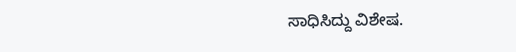ಸಾಧಿಸಿದ್ದು ವಿಶೇಷ.